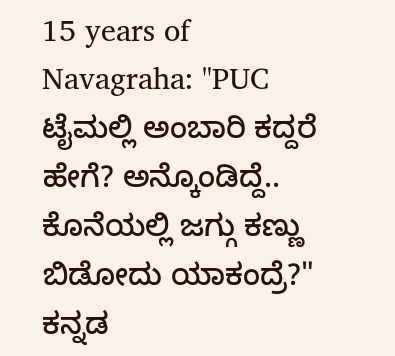15 years of Navagraha: "PUC ಟೈಮಲ್ಲಿ ಅಂಬಾರಿ ಕದ್ದರೆ ಹೇಗೆ? ಅನ್ಕೊಂಡಿದ್ದೆ.. ಕೊನೆಯಲ್ಲಿ ಜಗ್ಗು ಕಣ್ಣು ಬಿಡೋದು ಯಾಕಂದ್ರೆ?"
ಕನ್ನಡ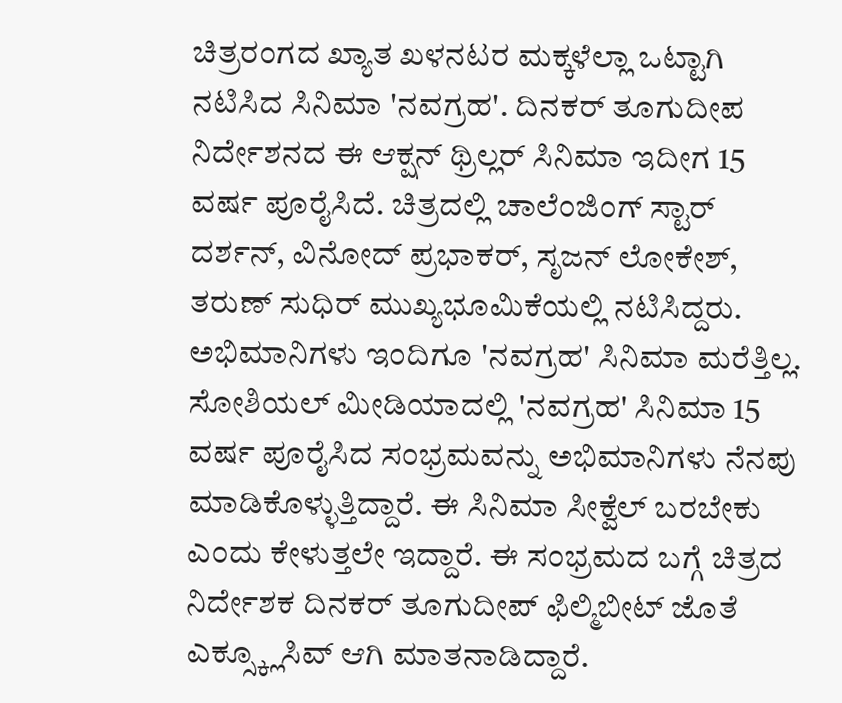ಚಿತ್ರರಂಗದ ಖ್ಯಾತ ಖಳನಟರ ಮಕ್ಕಳೆಲ್ಲಾ ಒಟ್ಟಾಗಿ ನಟಿಸಿದ ಸಿನಿಮಾ 'ನವಗ್ರಹ'. ದಿನಕರ್ ತೂಗುದೀಪ ನಿರ್ದೇಶನದ ಈ ಆಕ್ಷನ್ ಥ್ರಿಲ್ಲರ್ ಸಿನಿಮಾ ಇದೀಗ 15 ವರ್ಷ ಪೂರೈಸಿದೆ. ಚಿತ್ರದಲ್ಲಿ ಚಾಲೆಂಜಿಂಗ್ ಸ್ಟಾರ್ ದರ್ಶನ್, ವಿನೋದ್ ಪ್ರಭಾಕರ್, ಸೃಜನ್ ಲೋಕೇಶ್, ತರುಣ್ ಸುಧಿರ್ ಮುಖ್ಯಭೂಮಿಕೆಯಲ್ಲಿ ನಟಿಸಿದ್ದರು. ಅಭಿಮಾನಿಗಳು ಇಂದಿಗೂ 'ನವಗ್ರಹ' ಸಿನಿಮಾ ಮರೆತ್ತಿಲ್ಲ.
ಸೋಶಿಯಲ್ ಮೀಡಿಯಾದಲ್ಲಿ 'ನವಗ್ರಹ' ಸಿನಿಮಾ 15 ವರ್ಷ ಪೂರೈಸಿದ ಸಂಭ್ರಮವನ್ನು ಅಭಿಮಾನಿಗಳು ನೆನಪು ಮಾಡಿಕೊಳ್ಳುತ್ತಿದ್ದಾರೆ. ಈ ಸಿನಿಮಾ ಸೀಕ್ವೆಲ್ ಬರಬೇಕು ಎಂದು ಕೇಳುತ್ತಲೇ ಇದ್ದಾರೆ. ಈ ಸಂಭ್ರಮದ ಬಗ್ಗೆ ಚಿತ್ರದ ನಿರ್ದೇಶಕ ದಿನಕರ್ ತೂಗುದೀಪ್ ಫಿಲ್ಮಿಬೀಟ್ ಜೊತೆ ಎಕ್ಸ್ಕ್ಲೂಸಿವ್ ಆಗಿ ಮಾತನಾಡಿದ್ದಾರೆ.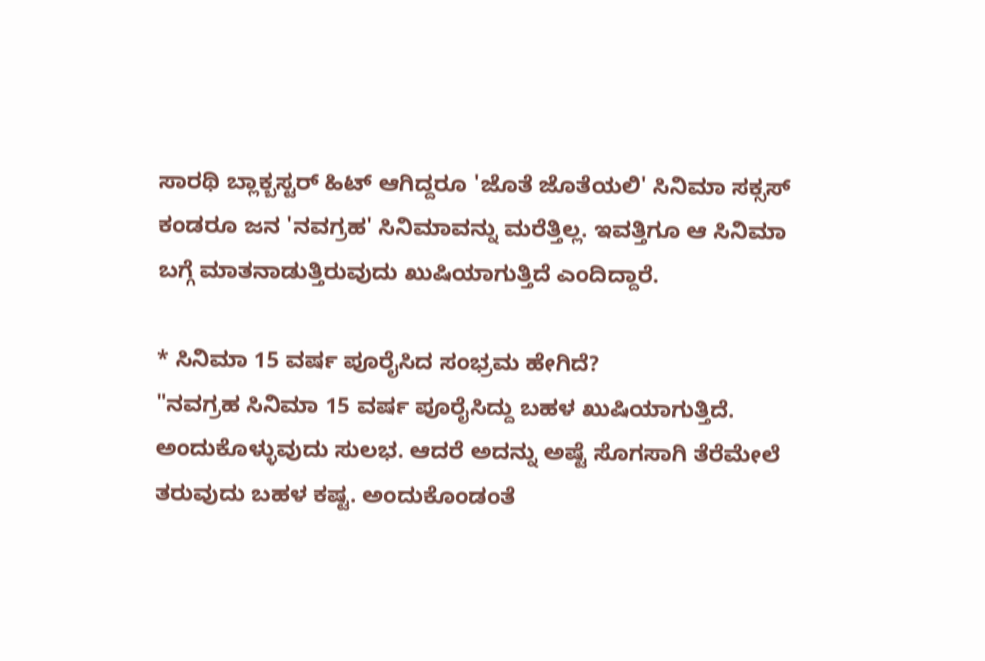ಸಾರಥಿ ಬ್ಲಾಕ್ಬಸ್ಟರ್ ಹಿಟ್ ಆಗಿದ್ದರೂ 'ಜೊತೆ ಜೊತೆಯಲಿ' ಸಿನಿಮಾ ಸಕ್ಸಸ್ ಕಂಡರೂ ಜನ 'ನವಗ್ರಹ' ಸಿನಿಮಾವನ್ನು ಮರೆತ್ತಿಲ್ಲ. ಇವತ್ತಿಗೂ ಆ ಸಿನಿಮಾ ಬಗ್ಗೆ ಮಾತನಾಡುತ್ತಿರುವುದು ಖುಷಿಯಾಗುತ್ತಿದೆ ಎಂದಿದ್ದಾರೆ.

* ಸಿನಿಮಾ 15 ವರ್ಷ ಪೂರೈಸಿದ ಸಂಭ್ರಮ ಹೇಗಿದೆ?
"ನವಗ್ರಹ ಸಿನಿಮಾ 15 ವರ್ಷ ಪೂರೈಸಿದ್ದು ಬಹಳ ಖುಷಿಯಾಗುತ್ತಿದೆ. ಅಂದುಕೊಳ್ಳುವುದು ಸುಲಭ. ಆದರೆ ಅದನ್ನು ಅಷ್ಟೆ ಸೊಗಸಾಗಿ ತೆರೆಮೇಲೆ ತರುವುದು ಬಹಳ ಕಷ್ಟ. ಅಂದುಕೊಂಡಂತೆ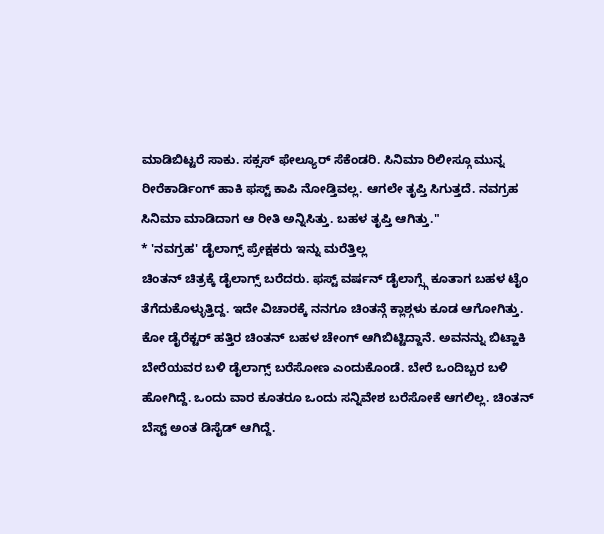ಮಾಡಿಬಿಟ್ಟರೆ ಸಾಕು. ಸಕ್ಸಸ್ ಫೇಲ್ಯೂರ್ ಸೆಕೆಂಡರಿ. ಸಿನಿಮಾ ರಿಲೀಸ್ಗೂ ಮುನ್ನ ರೀರೆಕಾರ್ಡಿಂಗ್ ಹಾಕಿ ಫಸ್ಟ್ ಕಾಪಿ ನೋಡ್ತಿವಲ್ಲ. ಆಗಲೇ ತೃಪ್ತಿ ಸಿಗುತ್ತದೆ. ನವಗ್ರಹ ಸಿನಿಮಾ ಮಾಡಿದಾಗ ಆ ರೀತಿ ಅನ್ನಿಸಿತ್ತು. ಬಹಳ ತೃಪ್ತಿ ಆಗಿತ್ತು."
* 'ನವಗ್ರಹ' ಡೈಲಾಗ್ಸ್ ಪ್ರೇಕ್ಷಕರು ಇನ್ನು ಮರೆತ್ತಿಲ್ಲ
ಚಿಂತನ್ ಚಿತ್ರಕ್ಕೆ ಡೈಲಾಗ್ಸ್ ಬರೆದರು. ಫಸ್ಟ್ ವರ್ಷನ್ ಡೈಲಾಗ್ಸ್ಗೆ ಕೂತಾಗ ಬಹಳ ಟೈಂ ತೆಗೆದುಕೊಳ್ಳುತ್ತಿದ್ದ. ಇದೇ ವಿಚಾರಕ್ಕೆ ನನಗೂ ಚಿಂತನ್ಗೆ ಕ್ಲಾಶ್ಗಳು ಕೂಡ ಆಗೋಗಿತ್ತು. ಕೋ ಡೈರೆಕ್ಟರ್ ಹತ್ತಿರ ಚಿಂತನ್ ಬಹಳ ಚೇಂಗ್ ಆಗಿಬಿಟ್ಟಿದ್ದಾನೆ. ಅವನನ್ನು ಬಿಟ್ಹಾಕಿ ಬೇರೆಯವರ ಬಳಿ ಡೈಲಾಗ್ಸ್ ಬರೆಸೋಣ ಎಂದುಕೊಂಡೆ. ಬೇರೆ ಒಂದಿಬ್ಬರ ಬಳಿ ಹೋಗಿದ್ದೆ. ಒಂದು ವಾರ ಕೂತರೂ ಒಂದು ಸನ್ನಿವೇಶ ಬರೆಸೋಕೆ ಆಗಲಿಲ್ಲ. ಚಿಂತನ್ ಬೆಸ್ಟ್ ಅಂತ ಡಿಸೈಡ್ ಆಗಿದ್ದೆ.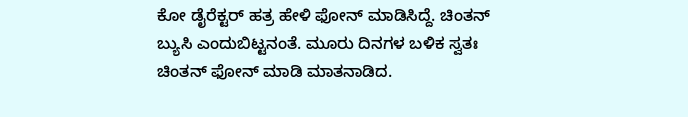ಕೋ ಡೈರೆಕ್ಟರ್ ಹತ್ರ ಹೇಳಿ ಫೋನ್ ಮಾಡಿಸಿದ್ದೆ. ಚಿಂತನ್ ಬ್ಯುಸಿ ಎಂದುಬಿಟ್ಟನಂತೆ. ಮೂರು ದಿನಗಳ ಬಳಿಕ ಸ್ವತಃ ಚಿಂತನ್ ಫೋನ್ ಮಾಡಿ ಮಾತನಾಡಿದ.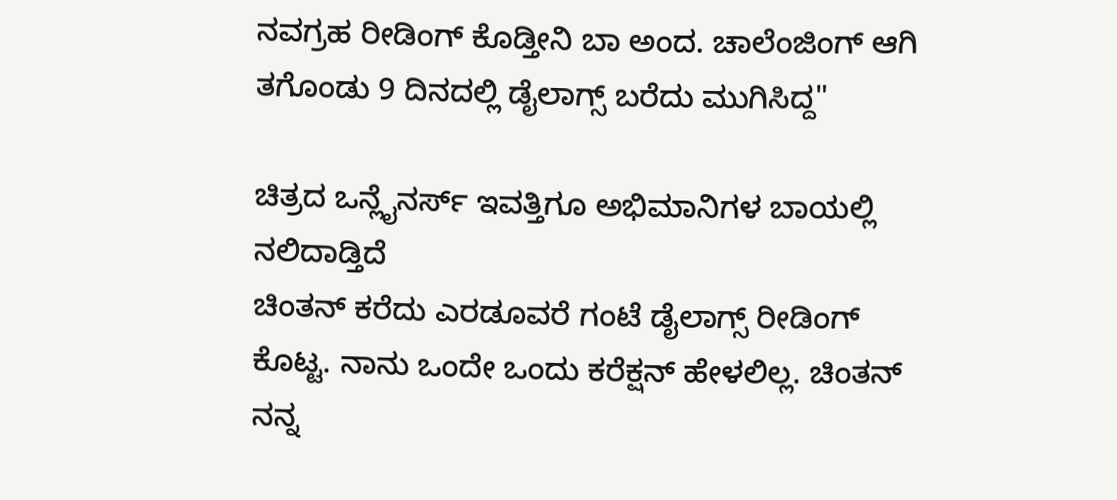ನವಗ್ರಹ ರೀಡಿಂಗ್ ಕೊಡ್ತೀನಿ ಬಾ ಅಂದ. ಚಾಲೆಂಜಿಂಗ್ ಆಗಿ ತಗೊಂಡು 9 ದಿನದಲ್ಲಿ ಡೈಲಾಗ್ಸ್ ಬರೆದು ಮುಗಿಸಿದ್ದ"

ಚಿತ್ರದ ಒನ್ಲೈನರ್ಸ್ ಇವತ್ತಿಗೂ ಅಭಿಮಾನಿಗಳ ಬಾಯಲ್ಲಿ ನಲಿದಾಡ್ತಿದೆ
ಚಿಂತನ್ ಕರೆದು ಎರಡೂವರೆ ಗಂಟೆ ಡೈಲಾಗ್ಸ್ ರೀಡಿಂಗ್ ಕೊಟ್ಟ. ನಾನು ಒಂದೇ ಒಂದು ಕರೆಕ್ಷನ್ ಹೇಳಲಿಲ್ಲ. ಚಿಂತನ್ ನನ್ನ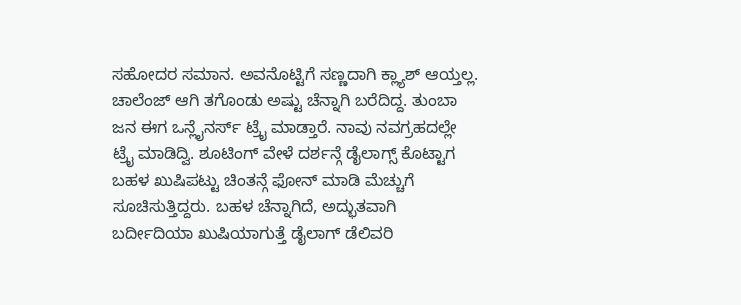ಸಹೋದರ ಸಮಾನ. ಅವನೊಟ್ಟಿಗೆ ಸಣ್ಣದಾಗಿ ಕ್ಲ್ಯಾಶ್ ಆಯ್ತಲ್ಲ. ಚಾಲೆಂಜ್ ಆಗಿ ತಗೊಂಡು ಅಷ್ಟು ಚೆನ್ನಾಗಿ ಬರೆದಿದ್ದ. ತುಂಬಾ ಜನ ಈಗ ಒನ್ಲೈನರ್ಸ್ ಟ್ರೈ ಮಾಡ್ತಾರೆ. ನಾವು ನವಗ್ರಹದಲ್ಲೇ ಟ್ರೈ ಮಾಡಿದ್ವಿ. ಶೂಟಿಂಗ್ ವೇಳೆ ದರ್ಶನ್ಗೆ ಡೈಲಾಗ್ಸ್ ಕೊಟ್ಟಾಗ ಬಹಳ ಖುಷಿಪಟ್ಟು ಚಿಂತನ್ಗೆ ಫೋನ್ ಮಾಡಿ ಮೆಚ್ಚುಗೆ ಸೂಚಿಸುತ್ತಿದ್ದರು. ಬಹಳ ಚೆನ್ನಾಗಿದೆ, ಅದ್ಭುತವಾಗಿ ಬರ್ದೀದಿಯಾ ಖುಷಿಯಾಗುತ್ತೆ ಡೈಲಾಗ್ ಡೆಲಿವರಿ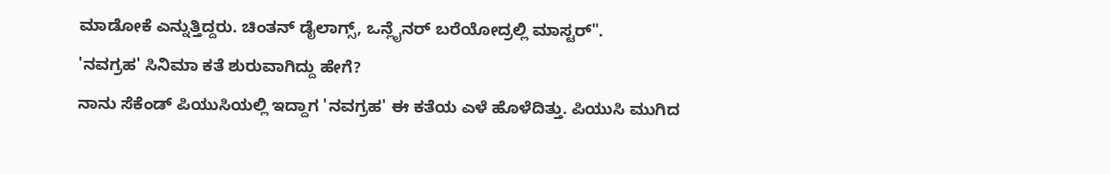ಮಾಡೋಕೆ ಎನ್ನುತ್ತಿದ್ದರು. ಚಿಂತನ್ ಡೈಲಾಗ್ಸ್, ಒನ್ಲೈನರ್ ಬರೆಯೋದ್ರಲ್ಲಿ ಮಾಸ್ಟರ್".
'ನವಗ್ರಹ' ಸಿನಿಮಾ ಕತೆ ಶುರುವಾಗಿದ್ದು ಹೇಗೆ?
ನಾನು ಸೆಕೆಂಡ್ ಪಿಯುಸಿಯಲ್ಲಿ ಇದ್ದಾಗ 'ನವಗ್ರಹ' ಈ ಕತೆಯ ಎಳೆ ಹೊಳೆದಿತ್ತು. ಪಿಯುಸಿ ಮುಗಿದ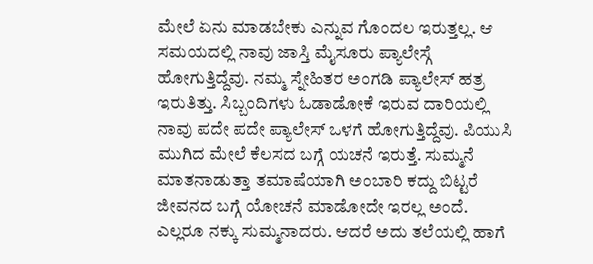ಮೇಲೆ ಏನು ಮಾಡಬೇಕು ಎನ್ನುವ ಗೊಂದಲ ಇರುತ್ತಲ್ಲ. ಆ ಸಮಯದಲ್ಲಿ ನಾವು ಜಾಸ್ತಿ ಮೈಸೂರು ಪ್ಯಾಲೇಸ್ಗೆ ಹೋಗುತ್ತಿದ್ದೆವು. ನಮ್ಮ ಸ್ನೇಹಿತರ ಅಂಗಡಿ ಪ್ಯಾಲೇಸ್ ಹತ್ರ ಇರುತಿತ್ತು. ಸಿಬ್ಬಂದಿಗಳು ಓಡಾಡೋಕೆ ಇರುವ ದಾರಿಯಲ್ಲಿ ನಾವು ಪದೇ ಪದೇ ಪ್ಯಾಲೇಸ್ ಒಳಗೆ ಹೋಗುತ್ತಿದ್ದೆವು. ಪಿಯುಸಿ ಮುಗಿದ ಮೇಲೆ ಕೆಲಸದ ಬಗ್ಗೆ ಯಚನೆ ಇರುತ್ತೆ. ಸುಮ್ಮನೆ ಮಾತನಾಡುತ್ತಾ ತಮಾಷೆಯಾಗಿ ಅಂಬಾರಿ ಕದ್ದು ಬಿಟ್ಟರೆ ಜೀವನದ ಬಗ್ಗೆ ಯೋಚನೆ ಮಾಡೋದೇ ಇರಲ್ಲ ಅಂದೆ. ಎಲ್ಲರೂ ನಕ್ಕು ಸುಮ್ಮನಾದರು. ಆದರೆ ಅದು ತಲೆಯಲ್ಲಿ ಹಾಗೆ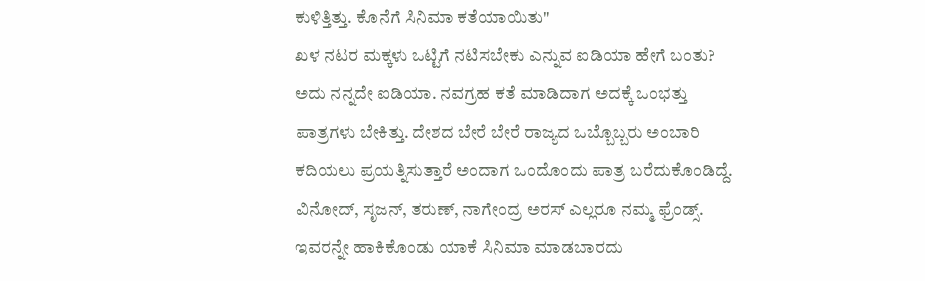ಕುಳಿತ್ತಿತ್ತು. ಕೊನೆಗೆ ಸಿನಿಮಾ ಕತೆಯಾಯಿತು"
ಖಳ ನಟರ ಮಕ್ಕಳು ಒಟ್ಟಿಗೆ ನಟಿಸಬೇಕು ಎನ್ನುವ ಐಡಿಯಾ ಹೇಗೆ ಬಂತು?
ಅದು ನನ್ನದೇ ಐಡಿಯಾ. ನವಗ್ರಹ ಕತೆ ಮಾಡಿದಾಗ ಅದಕ್ಕೆ ಒಂಭತ್ತು ಪಾತ್ರಗಳು ಬೇಕಿತ್ತು. ದೇಶದ ಬೇರೆ ಬೇರೆ ರಾಜ್ಯದ ಒಬ್ಬೊಬ್ಬರು ಅಂಬಾರಿ ಕದಿಯಲು ಪ್ರಯತ್ನಿಸುತ್ತಾರೆ ಅಂದಾಗ ಒಂದೊಂದು ಪಾತ್ರ ಬರೆದುಕೊಂಡಿದ್ದೆ. ವಿನೋದ್, ಸೃಜನ್, ತರುಣ್, ನಾಗೇಂದ್ರ ಅರಸ್ ಎಲ್ಲರೂ ನಮ್ಮ ಫ್ರೆಂಡ್ಸ್. ಇವರನ್ನೇ ಹಾಕಿಕೊಂಡು ಯಾಕೆ ಸಿನಿಮಾ ಮಾಡಬಾರದು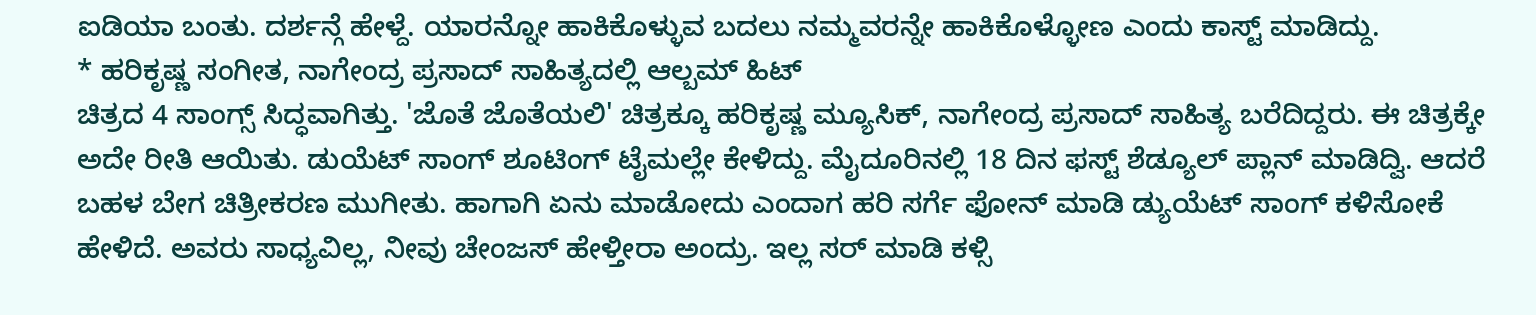ಐಡಿಯಾ ಬಂತು. ದರ್ಶನ್ಗೆ ಹೇಳ್ದೆ. ಯಾರನ್ನೋ ಹಾಕಿಕೊಳ್ಳುವ ಬದಲು ನಮ್ಮವರನ್ನೇ ಹಾಕಿಕೊಳ್ಳೋಣ ಎಂದು ಕಾಸ್ಟ್ ಮಾಡಿದ್ದು.
* ಹರಿಕೃಷ್ಣ ಸಂಗೀತ, ನಾಗೇಂದ್ರ ಪ್ರಸಾದ್ ಸಾಹಿತ್ಯದಲ್ಲಿ ಆಲ್ಬಮ್ ಹಿಟ್
ಚಿತ್ರದ 4 ಸಾಂಗ್ಸ್ ಸಿದ್ಧವಾಗಿತ್ತು. 'ಜೊತೆ ಜೊತೆಯಲಿ' ಚಿತ್ರಕ್ಕೂ ಹರಿಕೃಷ್ಣ ಮ್ಯೂಸಿಕ್, ನಾಗೇಂದ್ರ ಪ್ರಸಾದ್ ಸಾಹಿತ್ಯ ಬರೆದಿದ್ದರು. ಈ ಚಿತ್ರಕ್ಕೇ ಅದೇ ರೀತಿ ಆಯಿತು. ಡುಯೆಟ್ ಸಾಂಗ್ ಶೂಟಿಂಗ್ ಟೈಮಲ್ಲೇ ಕೇಳಿದ್ದು. ಮೈದೂರಿನಲ್ಲಿ 18 ದಿನ ಫಸ್ಟ್ ಶೆಡ್ಯೂಲ್ ಪ್ಲಾನ್ ಮಾಡಿದ್ವಿ. ಆದರೆ ಬಹಳ ಬೇಗ ಚಿತ್ರೀಕರಣ ಮುಗೀತು. ಹಾಗಾಗಿ ಏನು ಮಾಡೋದು ಎಂದಾಗ ಹರಿ ಸರ್ಗೆ ಫೋನ್ ಮಾಡಿ ಡ್ಯುಯೆಟ್ ಸಾಂಗ್ ಕಳಿಸೋಕೆ ಹೇಳಿದೆ. ಅವರು ಸಾಧ್ಯವಿಲ್ಲ, ನೀವು ಚೇಂಜಸ್ ಹೇಳ್ತೀರಾ ಅಂದ್ರು. ಇಲ್ಲ ಸರ್ ಮಾಡಿ ಕಳ್ಸಿ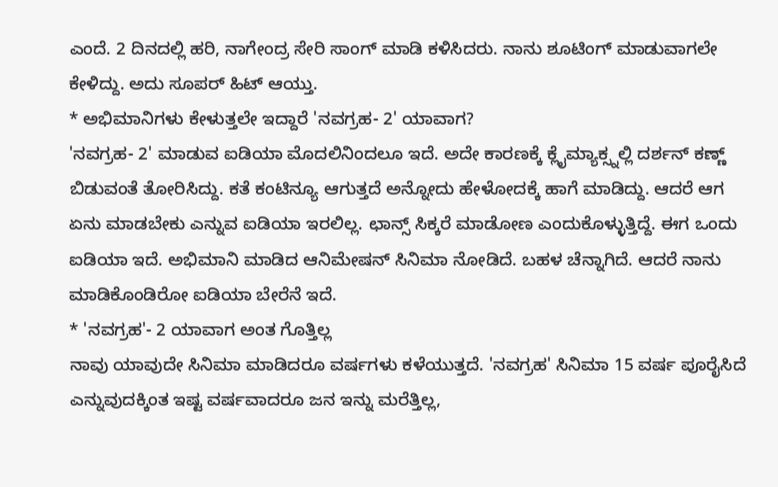ಎಂದೆ. 2 ದಿನದಲ್ಲಿ ಹರಿ, ನಾಗೇಂದ್ರ ಸೇರಿ ಸಾಂಗ್ ಮಾಡಿ ಕಳಿಸಿದರು. ನಾನು ಶೂಟಿಂಗ್ ಮಾಡುವಾಗಲೇ ಕೇಳಿದ್ದು. ಅದು ಸೂಪರ್ ಹಿಟ್ ಆಯ್ತು.
* ಅಭಿಮಾನಿಗಳು ಕೇಳುತ್ತಲೇ ಇದ್ದಾರೆ 'ನವಗ್ರಹ- 2' ಯಾವಾಗ?
'ನವಗ್ರಹ- 2' ಮಾಡುವ ಐಡಿಯಾ ಮೊದಲಿನಿಂದಲೂ ಇದೆ. ಅದೇ ಕಾರಣಕ್ಕೆ ಕ್ಲೈಮ್ಯಾಕ್ಸ್ನಲ್ಲಿ ದರ್ಶನ್ ಕಣ್ಣ್ ಬಿಡುವಂತೆ ತೋರಿಸಿದ್ದು. ಕತೆ ಕಂಟಿನ್ಯೂ ಆಗುತ್ತದೆ ಅನ್ನೋದು ಹೇಳೋದಕ್ಕೆ ಹಾಗೆ ಮಾಡಿದ್ದು. ಆದರೆ ಆಗ ಏನು ಮಾಡಬೇಕು ಎನ್ನುವ ಐಡಿಯಾ ಇರಲಿಲ್ಲ. ಛಾನ್ಸ್ ಸಿಕ್ಕರೆ ಮಾಡೋಣ ಎಂದುಕೊಳ್ಳುತ್ತಿದ್ದೆ. ಈಗ ಒಂದು ಐಡಿಯಾ ಇದೆ. ಅಭಿಮಾನಿ ಮಾಡಿದ ಆನಿಮೇಷನ್ ಸಿನಿಮಾ ನೋಡಿದೆ. ಬಹಳ ಚೆನ್ನಾಗಿದೆ. ಆದರೆ ನಾನು ಮಾಡಿಕೊಂಡಿರೋ ಐಡಿಯಾ ಬೇರೆನೆ ಇದೆ.
* 'ನವಗ್ರಹ'- 2 ಯಾವಾಗ ಅಂತ ಗೊತ್ತಿಲ್ಲ
ನಾವು ಯಾವುದೇ ಸಿನಿಮಾ ಮಾಡಿದರೂ ವರ್ಷಗಳು ಕಳೆಯುತ್ತದೆ. 'ನವಗ್ರಹ' ಸಿನಿಮಾ 15 ವರ್ಷ ಪೂರೈಸಿದೆ ಎನ್ನುವುದಕ್ಕಿಂತ ಇಷ್ಟ ವರ್ಷವಾದರೂ ಜನ ಇನ್ನು ಮರೆತ್ತಿಲ್ಲ,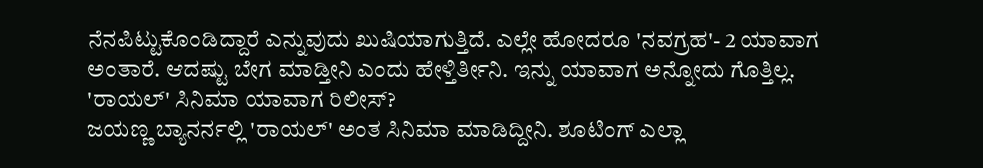ನೆನಪಿಟ್ಟುಕೊಂಡಿದ್ದಾರೆ ಎನ್ನುವುದು ಖುಷಿಯಾಗುತ್ತಿದೆ. ಎಲ್ಲೇ ಹೋದರೂ 'ನವಗ್ರಹ'- 2 ಯಾವಾಗ ಅಂತಾರೆ. ಆದಷ್ಟು ಬೇಗ ಮಾಡ್ತೀನಿ ಎಂದು ಹೇಳ್ತಿರ್ತೀನಿ. ಇನ್ನು ಯಾವಾಗ ಅನ್ನೋದು ಗೊತ್ತಿಲ್ಲ.
'ರಾಯಲ್' ಸಿನಿಮಾ ಯಾವಾಗ ರಿಲೀಸ್?
ಜಯಣ್ಣ ಬ್ಯಾನರ್ನಲ್ಲಿ 'ರಾಯಲ್' ಅಂತ ಸಿನಿಮಾ ಮಾಡಿದ್ದೀನಿ. ಶೂಟಿಂಗ್ ಎಲ್ಲಾ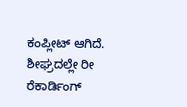ಕಂಪ್ಲೀಟ್ ಆಗಿದೆ. ಶೀಘ್ರದಲ್ಲೇ ರೀ ರೆಕಾರ್ಡಿಂಗ್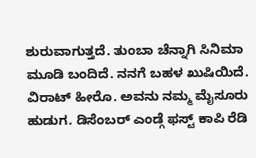ಶುರುವಾಗುತ್ತದೆ. ತುಂಬಾ ಚೆನ್ನಾಗಿ ಸಿನಿಮಾ ಮೂಡಿ ಬಂದಿದೆ. ನನಗೆ ಬಹಳ ಖುಷಿಯಿದೆ. ವಿರಾಟ್ ಹೀರೊ. ಅವನು ನಮ್ಮ ಮೈಸೂರು ಹುಡುಗ. ಡಿಸೆಂಬರ್ ಎಂಡ್ಗೆ ಫಸ್ಟ್ ಕಾಪಿ ರೆಡಿ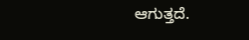ಆಗುತ್ತದೆ.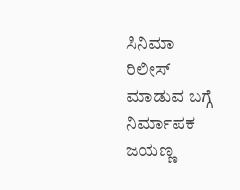ಸಿನಿಮಾ ರಿಲೀಸ್ ಮಾಡುವ ಬಗ್ಗೆ ನಿರ್ಮಾಪಕ ಜಯಣ್ಣ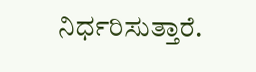ನಿರ್ಧರಿಸುತ್ತಾರೆ.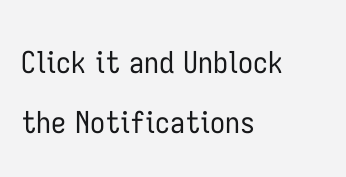Click it and Unblock the Notifications